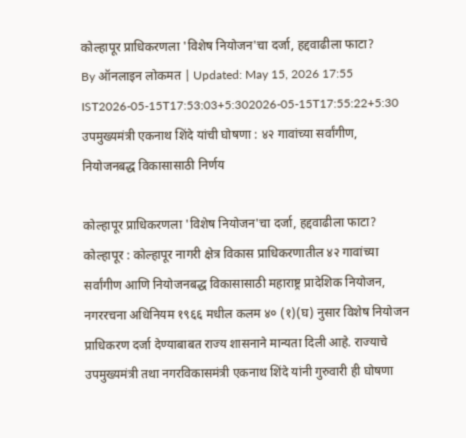कोल्हापूर प्राधिकरणला 'विशेष नियोजन'चा दर्जा, हद्दवाढीला फाटा?
By ऑनलाइन लोकमत | Updated: May 15, 2026 17:55 IST2026-05-15T17:53:03+5:302026-05-15T17:55:22+5:30
उपमुख्यमंत्री एकनाथ शिंदे यांची घोषणा : ४२ गावांच्या सर्वांगीण, नियोजनबद्ध विकासासाठी निर्णय

कोल्हापूर प्राधिकरणला 'विशेष नियोजन'चा दर्जा, हद्दवाढीला फाटा?
कोल्हापूर : कोल्हापूर नागरी क्षेत्र विकास प्राधिकरणातील ४२ गावांच्या सर्वांगीण आणि नियोजनबद्ध विकासासाठी महाराष्ट्र प्रादेशिक नियोजन, नगररचना अधिनियम १९६६ मधील कलम ४० (१)(घ) नुसार विशेष नियोजन प्राधिकरण दर्जा देण्याबाबत राज्य शासनाने मान्यता दिली आहे. राज्याचे उपमुख्यमंत्री तथा नगरविकासमंत्री एकनाथ शिंदे यांनी गुरुवारी ही घोषणा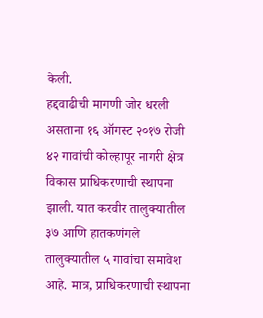केली.
हद्दवाढीची मागणी जोर धरली असताना १६ ऑगस्ट २०१७ रोजी ४२ गावांची कोल्हापूर नागरी क्षेत्र विकास प्राधिकरणाची स्थापना झाली. यात करवीर तालुक्यातील ३७ आणि हातकणंगले तालुक्यातील ५ गावांचा समावेश आहे. मात्र, प्राधिकरणाची स्थापना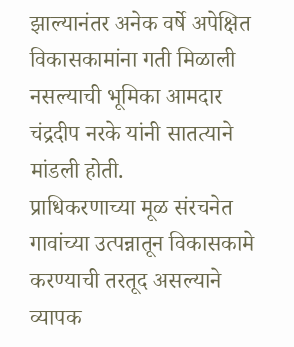झाल्यानंतर अनेक वर्षे अपेक्षित विकासकामांना गती मिळाली नसल्याची भूमिका आमदार चंद्रदीप नरके यांनी सातत्याने मांडली होती.
प्राधिकरणाच्या मूळ संरचनेत गावांच्या उत्पन्नातून विकासकामे करण्याची तरतूद असल्याने व्यापक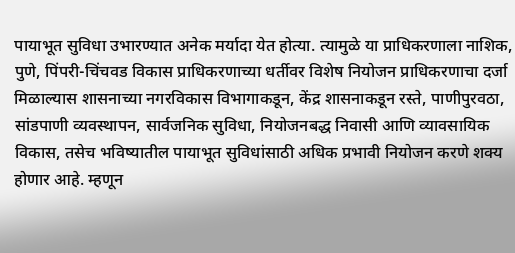पायाभूत सुविधा उभारण्यात अनेक मर्यादा येत होत्या. त्यामुळे या प्राधिकरणाला नाशिक, पुणे, पिंपरी-चिंचवड विकास प्राधिकरणाच्या धर्तीवर विशेष नियोजन प्राधिकरणाचा दर्जा मिळाल्यास शासनाच्या नगरविकास विभागाकडून, केंद्र शासनाकडून रस्ते, पाणीपुरवठा, सांडपाणी व्यवस्थापन, सार्वजनिक सुविधा, नियोजनबद्ध निवासी आणि व्यावसायिक विकास, तसेच भविष्यातील पायाभूत सुविधांसाठी अधिक प्रभावी नियोजन करणे शक्य होणार आहे. म्हणून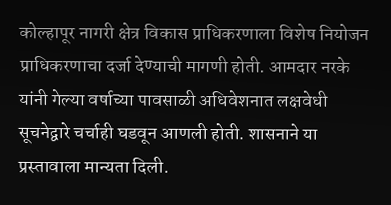कोल्हापूर नागरी क्षेत्र विकास प्राधिकरणाला विशेष नियोजन प्राधिकरणाचा दर्जा देण्याची मागणी होती. आमदार नरके यांनी गेल्या वर्षाच्या पावसाळी अधिवेशनात लक्षवेधी सूचनेद्वारे चर्चाही घडवून आणली होती. शासनाने या प्रस्तावाला मान्यता दिली.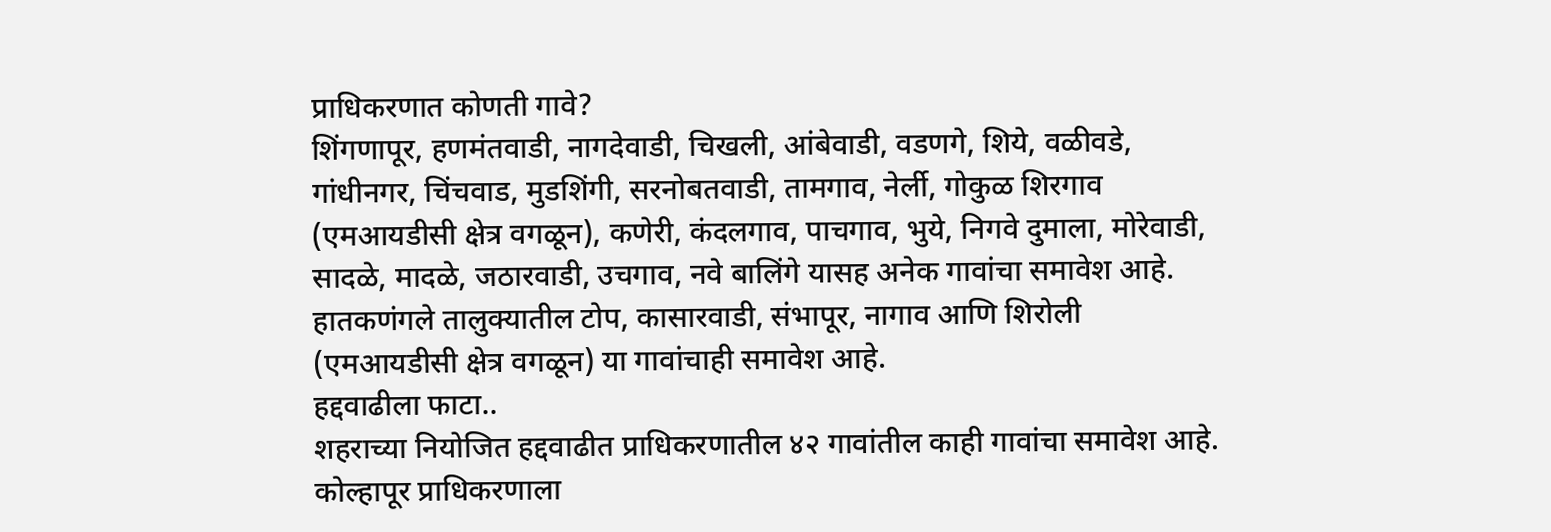प्राधिकरणात कोणती गावे?
शिंगणापूर, हणमंतवाडी, नागदेवाडी, चिखली, आंबेवाडी, वडणगे, शिये, वळीवडे, गांधीनगर, चिंचवाड, मुडशिंगी, सरनोबतवाडी, तामगाव, नेर्ली, गोकुळ शिरगाव (एमआयडीसी क्षेत्र वगळून), कणेरी, कंदलगाव, पाचगाव, भुये, निगवे दुमाला, मोरेवाडी, सादळे, मादळे, जठारवाडी, उचगाव, नवे बालिंगे यासह अनेक गावांचा समावेश आहे. हातकणंगले तालुक्यातील टोप, कासारवाडी, संभापूर, नागाव आणि शिरोली (एमआयडीसी क्षेत्र वगळून) या गावांचाही समावेश आहे.
हद्दवाढीला फाटा..
शहराच्या नियोजित हद्दवाढीत प्राधिकरणातील ४२ गावांतील काही गावांचा समावेश आहे. कोल्हापूर प्राधिकरणाला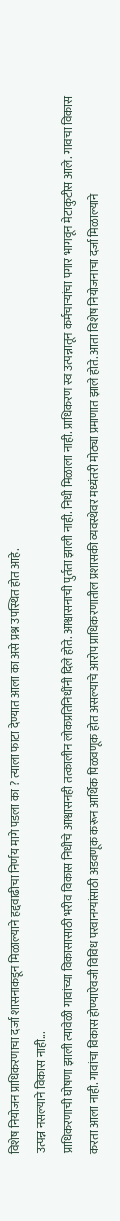विशेष नियोजन प्राधिकरणाचा दर्जा शासनाकडून मिळाल्याने हद्दवाढीचा निर्णय मागे पडला का ? त्याला फाटा देण्यात आला का असे प्रश्न उपस्थित होत आहे.
उत्पन्न नसल्याने विकास नाही...
प्राधिकरणाची घोषणा झाली त्यावेळी गावांच्या विकासासाठी भरीव विकास निधीचे आश्वासनही तत्कालीन लोकप्रतिनिधींनी दिले होते. आश्वासनाची पुर्तता झाली नाही. निधी मिळाला नाही. प्राधिकरण स्व उत्पन्नातून कर्मचाऱ्यांचा पगार भागवून मेटाकुटीस आले. गावचा विकास करता आला नाही. गावांचा विकास होण्याऐवजी विविध परवानग्यांसाठी अडवणूक करून आर्थिक पिळवणूक होत असल्याचे आरोप प्राधिकरणातील प्रशासकी व्यवस्थेवर मध्यंतरी मोठ्या प्रमाणात झाले होते. आता विशेष नियोजनाचा दर्जा मिळाल्याने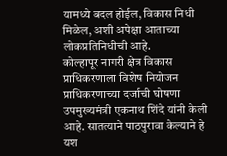यामध्ये बदल होईल, विकास निधी मिळेल, अशी अपेक्षा आताच्या लोकप्रतिनिधीची आहे.
कोल्हापूर नागरी क्षेत्र विकास प्राधिकरणाला विशेष नियोजन प्राधिकरणाच्या दर्जाची घोषणा उपमुख्यमंत्री एकनाथ शिंदे यांनी केली आहे. सातत्याने पाठपुरावा केल्याने हे यश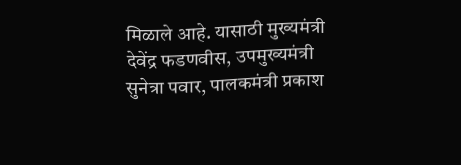मिळाले आहे. यासाठी मुख्यमंत्री देवेंद्र फडणवीस, उपमुख्यमंत्री सुनेत्रा पवार, पालकमंत्री प्रकाश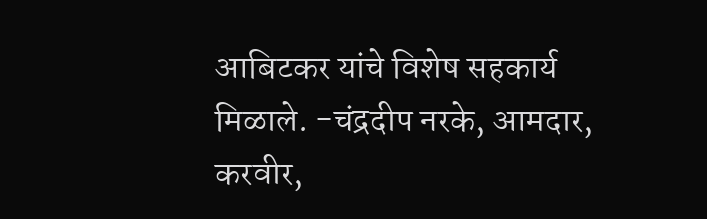आबिटकर यांचे विशेष सहकार्य मिळाले. -चंद्रदीप नरके, आमदार, करवीर,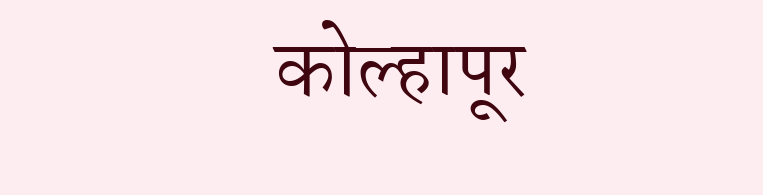कोल्हापूर